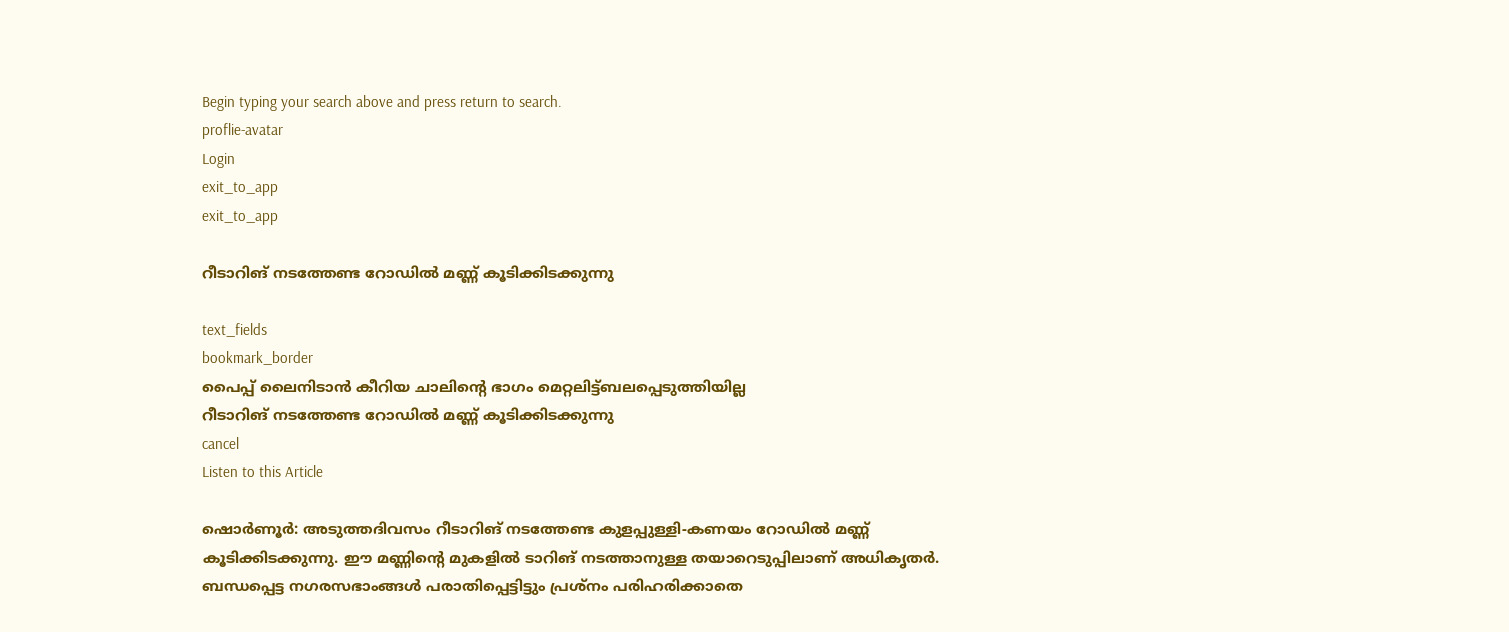Begin typing your search above and press return to search.
proflie-avatar
Login
exit_to_app
exit_to_app

റീടാറിങ് നടത്തേണ്ട റോഡിൽ മണ്ണ് കൂടിക്കിടക്കുന്നു

text_fields
bookmark_border
പൈപ്പ് ലൈനിടാൻ കീറിയ ചാലിന്‍റെ ഭാഗം മെറ്റലിട്ട്ബലപ്പെടുത്തിയില്ല
റീടാറിങ് നടത്തേണ്ട റോഡിൽ മണ്ണ് കൂടിക്കിടക്കുന്നു
cancel
Listen to this Article

ഷൊർണൂർ: അടുത്തദിവസം റീടാറിങ് നടത്തേണ്ട കുളപ്പുള്ളി-കണയം റോഡിൽ മണ്ണ് കൂടിക്കിടക്കുന്നു. ഈ മണ്ണിന്റെ മുകളിൽ ടാറിങ് നടത്താനുള്ള തയാറെടുപ്പിലാണ് അധികൃതർ. ബന്ധപ്പെട്ട നഗരസഭാംങ്ങൾ പരാതിപ്പെട്ടിട്ടും പ്രശ്നം പരിഹരിക്കാതെ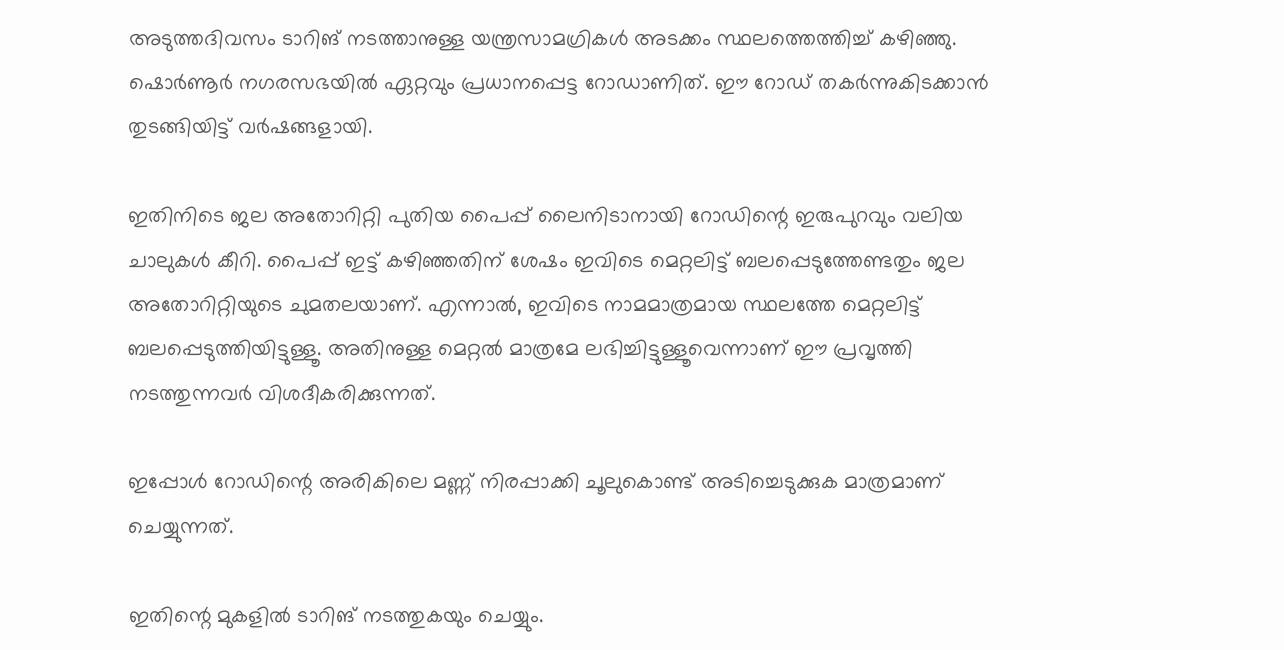അടുത്തദിവസം ടാറിങ് നടത്താനുള്ള യന്ത്രസാമഗ്രികൾ അടക്കം സ്ഥലത്തെത്തിച്ച് കഴിഞ്ഞു. ഷൊർണൂർ നഗരസഭയിൽ ഏറ്റവും പ്രധാനപ്പെട്ട റോഡാണിത്. ഈ റോഡ് തകർന്നുകിടക്കാൻ തുടങ്ങിയിട്ട് വർഷങ്ങളായി.

ഇതിനിടെ ജല അതോറിറ്റി പുതിയ പൈപ്പ് ലൈനിടാനായി റോഡിന്റെ ഇരുപുറവും വലിയ ചാലുകൾ കീറി. പൈപ്പ് ഇട്ട് കഴിഞ്ഞതിന് ശേഷം ഇവിടെ മെറ്റലിട്ട് ബലപ്പെടുത്തേണ്ടതും ജല അതോറിറ്റിയുടെ ചുമതലയാണ്. എന്നാൽ, ഇവിടെ നാമമാത്രമായ സ്ഥലത്തേ മെറ്റലിട്ട് ബലപ്പെടുത്തിയിട്ടുള്ളൂ. അതിനുള്ള മെറ്റൽ മാത്രമേ ലഭിച്ചിട്ടുള്ളൂവെന്നാണ്‌ ഈ പ്രവൃത്തി നടത്തുന്നവർ വിശദീകരിക്കുന്നത്.

ഇപ്പോൾ റോഡിന്റെ അരികിലെ മണ്ണ് നിരപ്പാക്കി ചൂലുകൊണ്ട് അടിച്ചെടുക്കുക മാത്രമാണ് ചെയ്യുന്നത്.

ഇതിന്റെ മുകളിൽ ടാറിങ് നടത്തുകയും ചെയ്യും.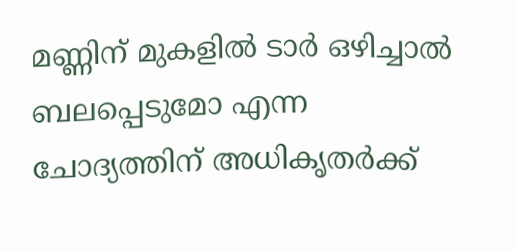മണ്ണിന് മുകളിൽ ടാർ ഒഴിച്ചാൽ ബലപ്പെടുമോ എന്ന ചോദ്യത്തിന് അധികൃതർക്ക്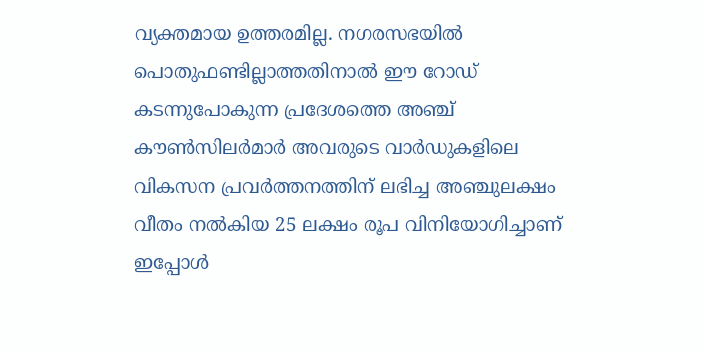വ്യക്തമായ ഉത്തരമില്ല. നഗരസഭയിൽ പൊതുഫണ്ടില്ലാത്തതിനാൽ ഈ റോഡ് കടന്നുപോകുന്ന പ്രദേശത്തെ അഞ്ച് കൗൺസിലർമാർ അവരുടെ വാർഡുകളിലെ വികസന പ്രവർത്തനത്തിന് ലഭിച്ച അഞ്ചുലക്ഷം വീതം നൽകിയ 25 ലക്ഷം രൂപ വിനിയോഗിച്ചാണ് ഇപ്പോൾ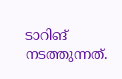ടാറിങ് നടത്തുന്നത്.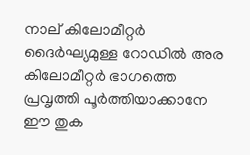നാല് കിലോമീറ്റർ ദൈർഘ്യമുള്ള റോഡിൽ അര കിലോമീറ്റർ ഭാഗത്തെ പ്രവൃത്തി പൂർത്തിയാക്കാനേ ഈ തുക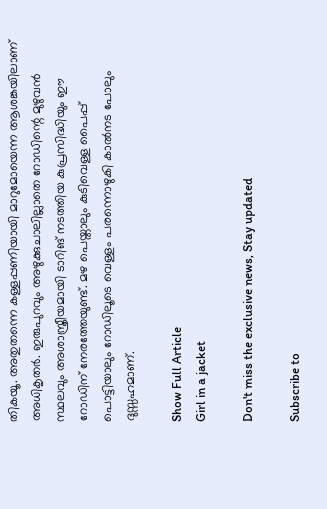തികയൂ. അതുതന്നെ കള്ളപ്പണിയായി മാറുമോയെന്ന ആശങ്കയിലാണ് അധികൃതർ. ഇരുപുറവും അഴുക്കുചാലില്ലാതെ റോഡിന്റെ മുഴുവൻ സ്ഥലവും അശാസ്ത്രീയമായി ടാറിങ് നടത്തിയ കുപ്രസിദ്ധിയും ഈ റോഡിന് നേരത്തേയുണ്ട്. മഴ പെയ്താലും കുടിവെള്ള പൈപ്പ് പൊട്ടിയാലും റോഡിലൂടെ വെള്ളം പരന്നൊഴുകി കാൽനട പോലും ദുസ്സഹമാണ്.

Show Full Article
Girl in a jacket

Don't miss the exclusive news, Stay updated

Subscribe to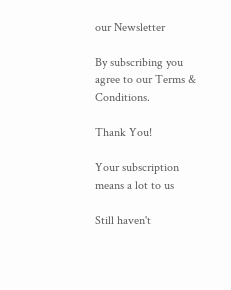our Newsletter

By subscribing you agree to our Terms & Conditions.

Thank You!

Your subscription means a lot to us

Still haven't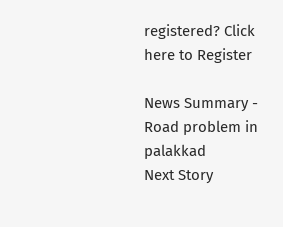registered? Click here to Register

News Summary - Road problem in palakkad
Next Story